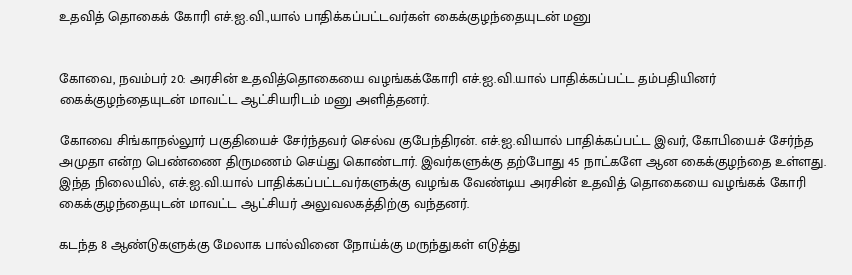உதவித் தொகைக் கோரி எச்.ஐ.வி.,யால் பாதிக்கப்பட்டவர்கள் கைக்குழந்தையுடன் மனு


கோவை, நவம்பர் 20: அரசின் உதவித்தொகையை வழங்கக்கோரி எச்.ஐ.வி.யால் பாதிக்கப்பட்ட தம்பதியினர் கைக்குழந்தையுடன் மாவட்ட ஆட்சியரிடம் மனு அளித்தனர்.

கோவை சிங்காநல்லூர் பகுதியைச் சேர்ந்தவர் செல்வ குபேந்திரன். எச்.ஐ.வியால் பாதிக்கப்பட்ட இவர், கோபியைச் சேர்ந்த அமுதா என்ற பெண்ணை திருமணம் செய்து கொண்டார். இவர்களுக்கு தற்போது 45 நாட்களே ஆன கைக்குழந்தை உள்ளது. இந்த நிலையில், எச்.ஐ.வி.யால் பாதிக்கப்பட்டவர்களுக்கு வழங்க வேண்டிய அரசின் உதவித் தொகையை வழங்கக் கோரி கைக்குழந்தையுடன் மாவட்ட ஆட்சியர் அலுவலகத்திற்கு வந்தனர்.

கடந்த 8 ஆண்டுகளுக்கு மேலாக பால்வினை நோய்க்கு மருந்துகள் எடுத்து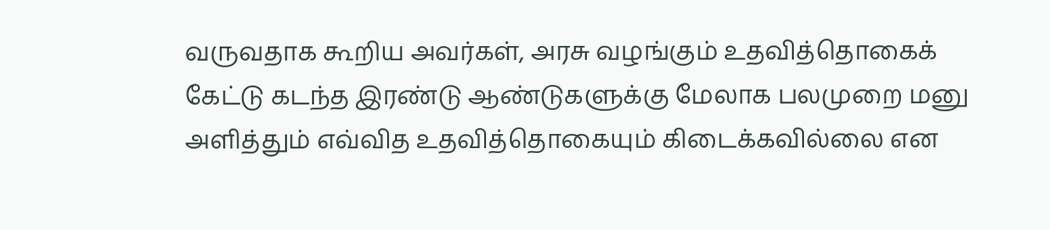வருவதாக கூறிய அவர்கள், அரசு வழங்கும் உதவித்தொகைக் கேட்டு கடந்த இரண்டு ஆண்டுகளுக்கு மேலாக பலமுறை மனு அளித்தும் எவ்வித உதவித்தொகையும் கிடைக்கவில்லை என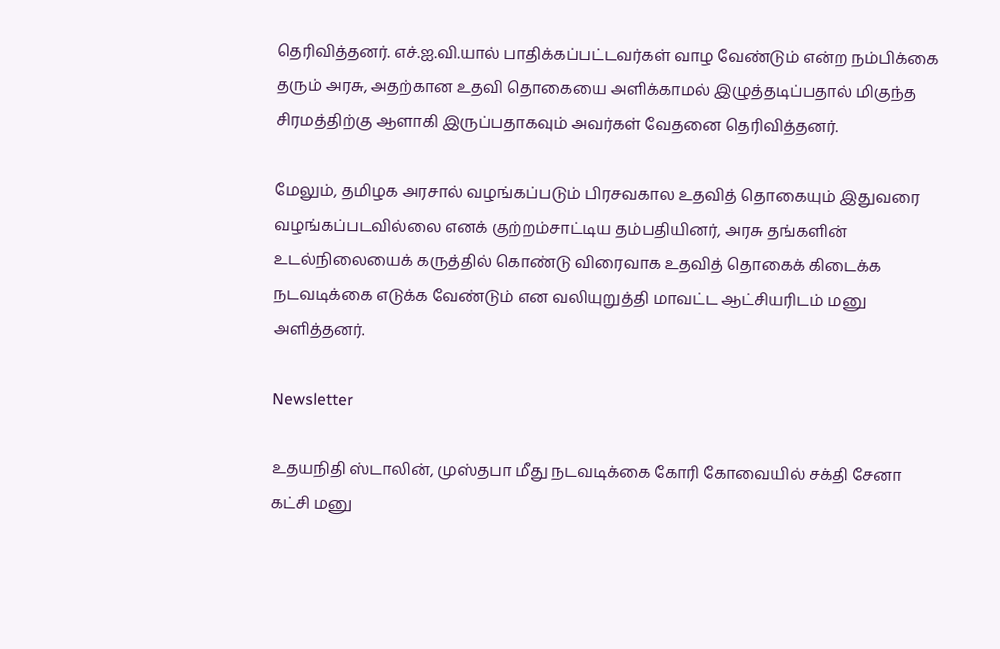தெரிவித்தனர். எச்.ஐ.வி.யால் பாதிக்கப்பட்டவர்கள் வாழ வேண்டும் என்ற நம்பிக்கை தரும் அரசு, அதற்கான உதவி தொகையை அளிக்காமல் இழுத்தடிப்பதால் மிகுந்த சிரமத்திற்கு ஆளாகி இருப்பதாகவும் அவர்கள் வேதனை தெரிவித்தனர்.

மேலும், தமிழக அரசால் வழங்கப்படும் பிரசவகால உதவித் தொகையும் இதுவரை வழங்கப்படவில்லை எனக் குற்றம்சாட்டிய தம்பதியினர், அரசு தங்களின் உடல்நிலையைக் கருத்தில் கொண்டு விரைவாக உதவித் தொகைக் கிடைக்க நடவடிக்கை எடுக்க வேண்டும் என வலியுறுத்தி மாவட்ட ஆட்சியரிடம் மனு அளித்தனர்.

Newsletter

உதயநிதி ஸ்டாலின், முஸ்தபா மீது நடவடிக்கை கோரி கோவையில் சக்தி சேனா கட்சி மனு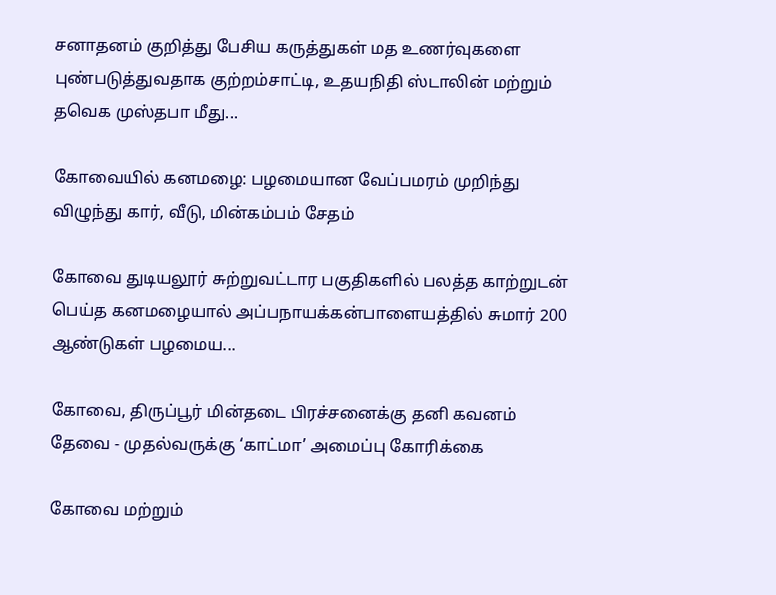சனாதனம் குறித்து பேசிய கருத்துகள் மத உணர்வுகளை புண்படுத்துவதாக குற்றம்சாட்டி, உதயநிதி ஸ்டாலின் மற்றும் தவெக முஸ்தபா மீது...

கோவையில் கனமழை: பழமையான வேப்பமரம் முறிந்து விழுந்து கார், வீடு, மின்கம்பம் சேதம்

கோவை துடியலூர் சுற்றுவட்டார பகுதிகளில் பலத்த காற்றுடன் பெய்த கனமழையால் அப்பநாயக்கன்பாளையத்தில் சுமார் 200 ஆண்டுகள் பழமைய...

கோவை, திருப்பூர் மின்தடை பிரச்சனைக்கு தனி கவனம் தேவை - முதல்வருக்கு ‘காட்மா’ அமைப்பு கோரிக்கை

கோவை மற்றும்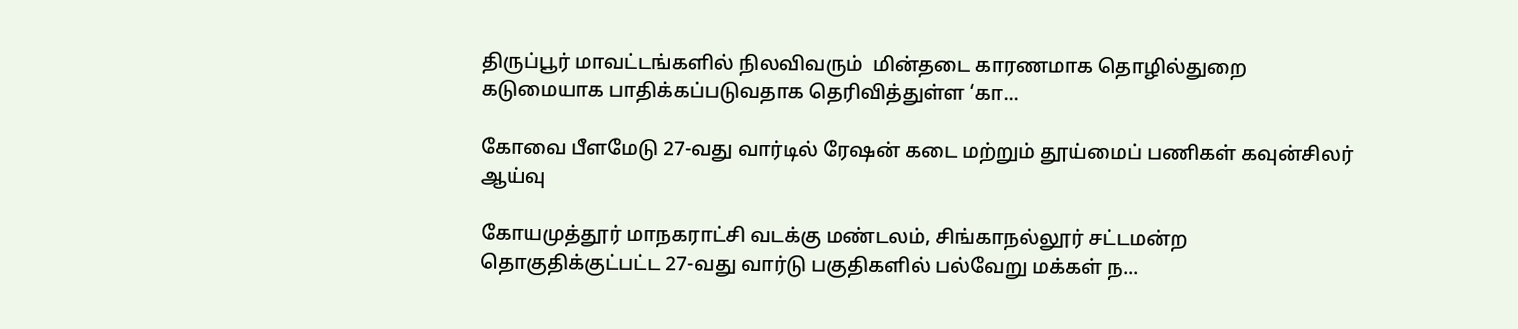திருப்பூர் மாவட்டங்களில் நிலவிவரும்  மின்தடை காரணமாக தொழில்துறை கடுமையாக பாதிக்கப்படுவதாக தெரிவித்துள்ள ‘கா...

கோவை பீளமேடு 27-வது வார்டில் ரேஷன் கடை மற்றும் தூய்மைப் பணிகள் கவுன்சிலர் ஆய்வு

கோயமுத்தூர் மாநகராட்சி வடக்கு மண்டலம், சிங்காநல்லூர் சட்டமன்ற தொகுதிக்குட்பட்ட 27-வது வார்டு பகுதிகளில் பல்வேறு மக்கள் ந...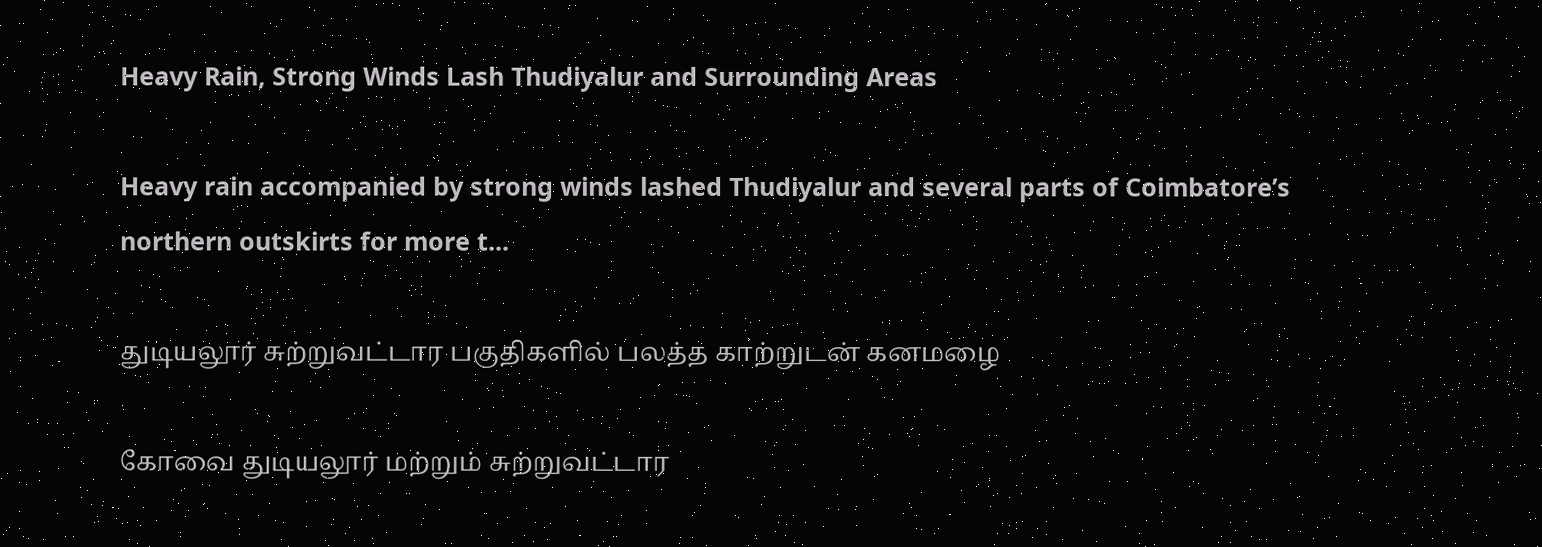Heavy Rain, Strong Winds Lash Thudiyalur and Surrounding Areas

Heavy rain accompanied by strong winds lashed Thudiyalur and several parts of Coimbatore’s northern outskirts for more t...

துடியலூர் சுற்றுவட்டார பகுதிகளில் பலத்த காற்றுடன் கனமழை

கோவை துடியலூர் மற்றும் சுற்றுவட்டார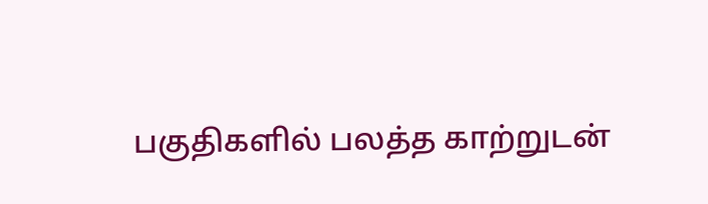பகுதிகளில் பலத்த காற்றுடன்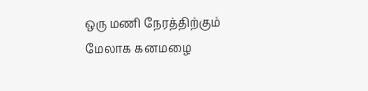ஒரு மணி நேரத்திற்கும் மேலாக கனமழை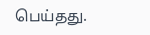பெய்தது.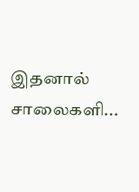இதனால் சாலைகளி...